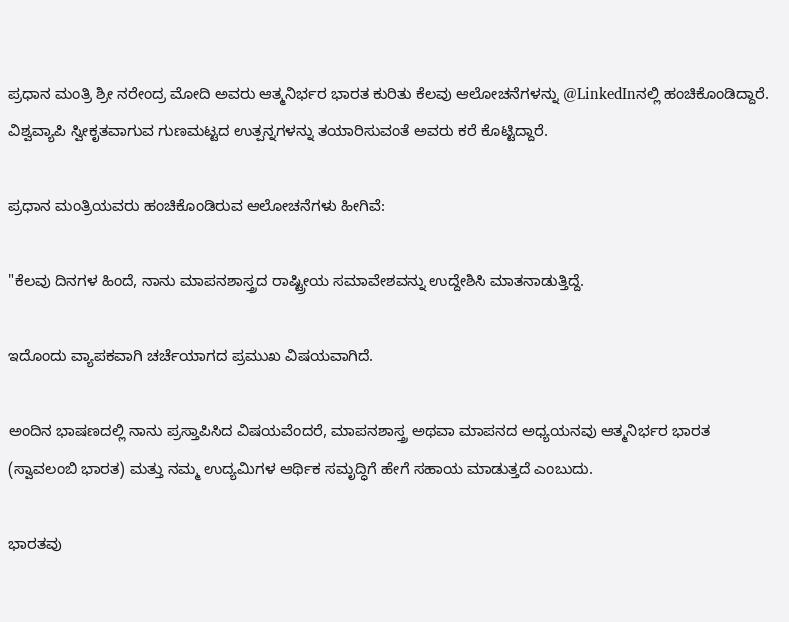ಪ್ರಧಾನ ಮಂತ್ರಿ ಶ್ರೀ ನರೇಂದ್ರ ಮೋದಿ ಅವರು ಆತ್ಮನಿರ್ಭರ ಭಾರತ ಕುರಿತು ಕೆಲವು ಆಲೋಚನೆಗಳನ್ನು @LinkedInನಲ್ಲಿ ಹಂಚಿಕೊಂಡಿದ್ದಾರೆ. ವಿಶ್ವವ್ಯಾಪಿ ಸ್ವೀಕೃತವಾಗುವ ಗುಣಮಟ್ಟದ ಉತ್ಪನ್ನಗಳನ್ನು ತಯಾರಿಸುವಂತೆ ಅವರು ಕರೆ ಕೊಟ್ಟಿದ್ದಾರೆ.

ಪ್ರಧಾನ ಮಂತ್ರಿಯವರು ಹಂಚಿಕೊಂಡಿರುವ ಆಲೋಚನೆಗಳು ಹೀಗಿವೆ:

"ಕೆಲವು ದಿನಗಳ ಹಿಂದೆ, ನಾನು ಮಾಪನಶಾಸ್ತ್ರದ ರಾಷ್ಟ್ರೀಯ ಸಮಾವೇಶವನ್ನು ಉದ್ದೇಶಿಸಿ ಮಾತನಾಡುತ್ತಿದ್ದೆ.

ಇದೊಂದು ವ್ಯಾಪಕವಾಗಿ ಚರ್ಚೆಯಾಗದ ಪ್ರಮುಖ ವಿಷಯವಾಗಿದೆ.

ಅಂದಿನ ಭಾಷಣದಲ್ಲಿ ನಾನು ಪ್ರಸ್ತಾಪಿಸಿದ ವಿಷಯವೆಂದರೆ, ಮಾಪನಶಾಸ್ತ್ರ ಅಥವಾ ಮಾಪನದ ಅಧ್ಯಯನವು ಆತ್ಮನಿರ್ಭರ ಭಾರತ (ಸ್ವಾವಲಂಬಿ ಭಾರತ) ಮತ್ತು ನಮ್ಮ ಉದ್ಯಮಿಗಳ ಆರ್ಥಿಕ ಸಮೃದ್ಧಿಗೆ ಹೇಗೆ ಸಹಾಯ ಮಾಡುತ್ತದೆ ಎಂಬುದು.

ಭಾರತವು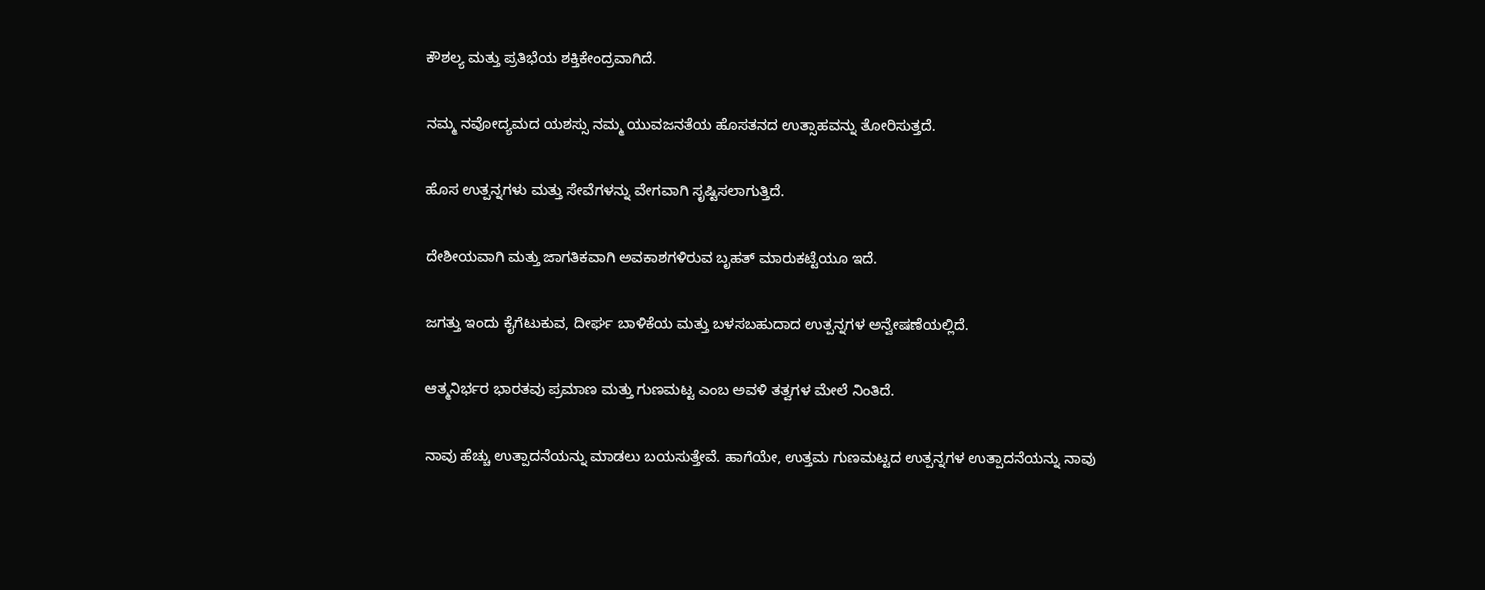ಕೌಶಲ್ಯ ಮತ್ತು ಪ್ರತಿಭೆಯ ಶಕ್ತಿಕೇಂದ್ರವಾಗಿದೆ.

ನಮ್ಮ ನವೋದ್ಯಮದ ಯಶಸ್ಸು ನಮ್ಮ ಯುವಜನತೆಯ ಹೊಸತನದ ಉತ್ಸಾಹವನ್ನು ತೋರಿಸುತ್ತದೆ.

ಹೊಸ ಉತ್ಪನ್ನಗಳು ಮತ್ತು ಸೇವೆಗಳನ್ನು ವೇಗವಾಗಿ ಸೃಷ್ಟಿಸಲಾಗುತ್ತಿದೆ.

ದೇಶೀಯವಾಗಿ ಮತ್ತು ಜಾಗತಿಕವಾಗಿ ಅವಕಾಶಗಳಿರುವ ಬೃಹತ್ ಮಾರುಕಟ್ಟೆಯೂ ಇದೆ.

ಜಗತ್ತು ಇಂದು ಕೈಗೆಟುಕುವ, ದೀರ್ಘ ಬಾಳಿಕೆಯ ಮತ್ತು ಬಳಸಬಹುದಾದ ಉತ್ಪನ್ನಗಳ ಅನ್ವೇಷಣೆಯಲ್ಲಿದೆ.

ಆತ್ಮನಿರ್ಭರ ಭಾರತವು ಪ್ರಮಾಣ ಮತ್ತು ಗುಣಮಟ್ಟ ಎಂಬ ಅವಳಿ ತತ್ವಗಳ ಮೇಲೆ ನಿಂತಿದೆ.

ನಾವು ಹೆಚ್ಚು ಉತ್ಪಾದನೆಯನ್ನು ಮಾಡಲು ಬಯಸುತ್ತೇವೆ. ಹಾಗೆಯೇ, ಉತ್ತಮ ಗುಣಮಟ್ಟದ ಉತ್ಪನ್ನಗಳ ಉತ್ಪಾದನೆಯನ್ನು ನಾವು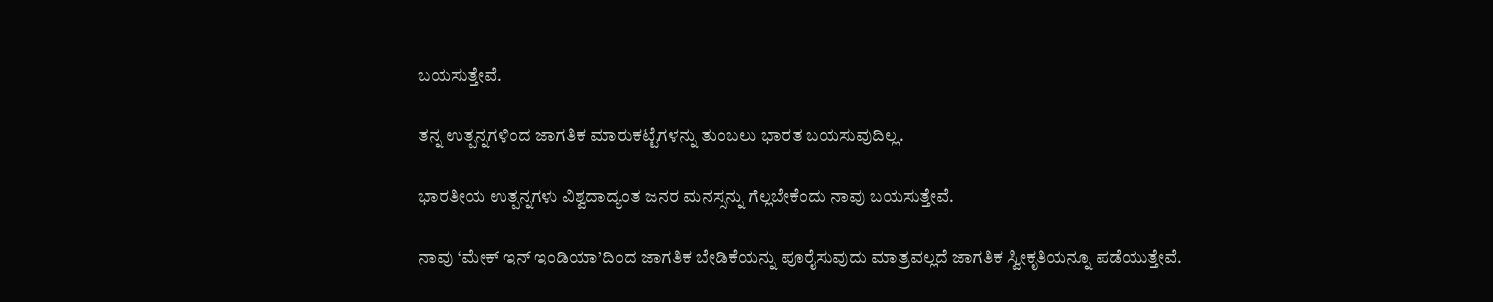ಬಯಸುತ್ತೇವೆ.

ತನ್ನ ಉತ್ಪನ್ನಗಳಿಂದ ಜಾಗತಿಕ ಮಾರುಕಟ್ಟೆಗಳನ್ನು ತುಂಬಲು ಭಾರತ ಬಯಸುವುದಿಲ್ಲ.

ಭಾರತೀಯ ಉತ್ಪನ್ನಗಳು ವಿಶ್ವದಾದ್ಯಂತ ಜನರ ಮನಸ್ಸನ್ನು ಗೆಲ್ಲಬೇಕೆಂದು ನಾವು ಬಯಸುತ್ತೇವೆ.

ನಾವು ‘ಮೇಕ್ ಇನ್ ಇಂಡಿಯಾ’ದಿಂದ ಜಾಗತಿಕ ಬೇಡಿಕೆಯನ್ನು ಪೂರೈಸುವುದು ಮಾತ್ರವಲ್ಲದೆ ಜಾಗತಿಕ ಸ್ವೀಕೃತಿಯನ್ನೂ ಪಡೆಯುತ್ತೇವೆ.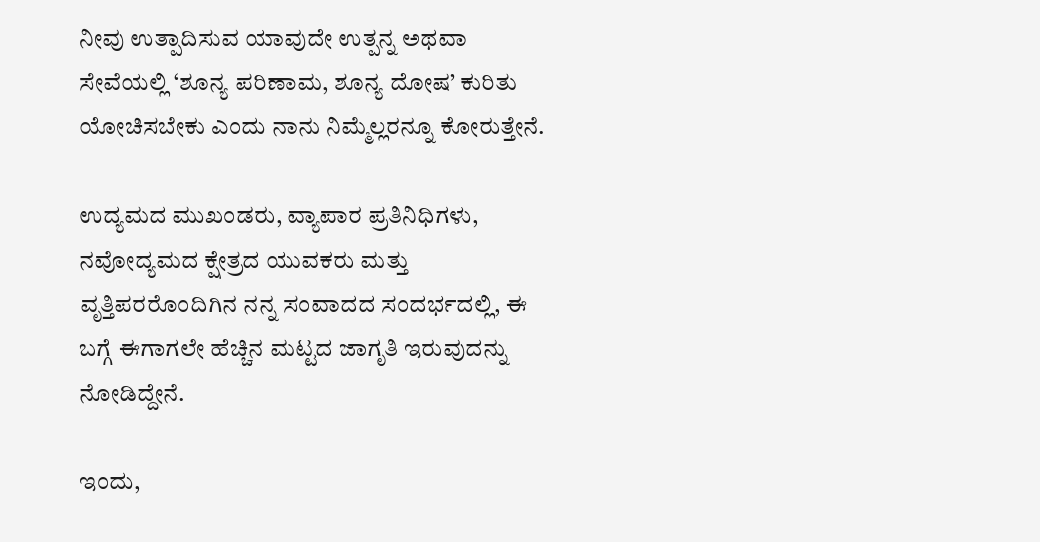ನೀವು ಉತ್ಪಾದಿಸುವ ಯಾವುದೇ ಉತ್ಪನ್ನ ಅಥವಾ ಸೇವೆಯಲ್ಲಿ ‘ಶೂನ್ಯ ಪರಿಣಾಮ, ಶೂನ್ಯ ದೋಷ’ ಕುರಿತು ಯೋಚಿಸಬೇಕು ಎಂದು ನಾನು ನಿಮ್ಮೆಲ್ಲರನ್ನೂ ಕೋರುತ್ತೇನೆ.

ಉದ್ಯಮದ ಮುಖಂಡರು, ವ್ಯಾಪಾರ ಪ್ರತಿನಿಧಿಗಳು, ನವೋದ್ಯಮದ ಕ್ಷೇತ್ರದ ಯುವಕರು ಮತ್ತು ವೃತ್ತಿಪರರೊಂದಿಗಿನ ನನ್ನ ಸಂವಾದದ ಸಂದರ್ಭದಲ್ಲಿ, ಈ ಬಗ್ಗೆ ಈಗಾಗಲೇ ಹೆಚ್ಚಿನ ಮಟ್ಟದ ಜಾಗೃತಿ ಇರುವುದನ್ನು ನೋಡಿದ್ದೇನೆ.

ಇಂದು,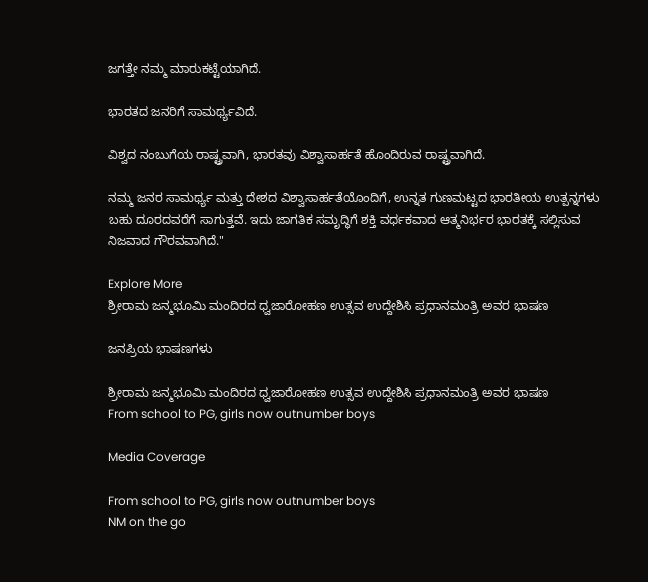ಜಗತ್ತೇ ನಮ್ಮ ಮಾರುಕಟ್ಟೆಯಾಗಿದೆ.

ಭಾರತದ ಜನರಿಗೆ ಸಾಮರ್ಥ್ಯವಿದೆ.

ವಿಶ್ವದ ನಂಬುಗೆಯ ರಾಷ್ಟ್ರವಾಗಿ, ಭಾರತವು ವಿಶ್ವಾಸಾರ್ಹತೆ ಹೊಂದಿರುವ ರಾಷ್ಟ್ರವಾಗಿದೆ.

ನಮ್ಮ ಜನರ ಸಾಮರ್ಥ್ಯ ಮತ್ತು ದೇಶದ ವಿಶ್ವಾಸಾರ್ಹತೆಯೊಂದಿಗೆ, ಉನ್ನತ ಗುಣಮಟ್ಟದ ಭಾರತೀಯ ಉತ್ಪನ್ನಗಳು ಬಹು ದೂರದವರೆಗೆ ಸಾಗುತ್ತವೆ. ಇದು ಜಾಗತಿಕ ಸಮೃದ್ಧಿಗೆ ಶಕ್ತಿ ವರ್ಧಕವಾದ ಆತ್ಮನಿರ್ಭರ ಭಾರತಕ್ಕೆ ಸಲ್ಲಿಸುವ ನಿಜವಾದ ಗೌರವವಾಗಿದೆ."

Explore More
ಶ್ರೀರಾಮ ಜನ್ಮಭೂಮಿ ಮಂದಿರದ ಧ್ವಜಾರೋಹಣ ಉತ್ಸವ ಉದ್ದೇಶಿಸಿ ಪ್ರಧಾನಮಂತ್ರಿ ಅವರ ಭಾಷಣ

ಜನಪ್ರಿಯ ಭಾಷಣಗಳು

ಶ್ರೀರಾಮ ಜನ್ಮಭೂಮಿ ಮಂದಿರದ ಧ್ವಜಾರೋಹಣ ಉತ್ಸವ ಉದ್ದೇಶಿಸಿ ಪ್ರಧಾನಮಂತ್ರಿ ಅವರ ಭಾಷಣ
From school to PG, girls now outnumber boys

Media Coverage

From school to PG, girls now outnumber boys
NM on the go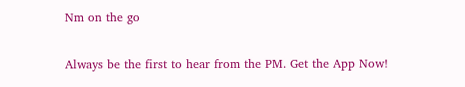Nm on the go

Always be the first to hear from the PM. Get the App Now!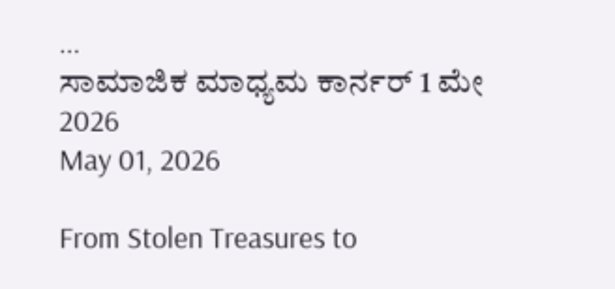...
ಸಾಮಾಜಿಕ ಮಾಧ್ಯಮ ಕಾರ್ನರ್ 1 ಮೇ 2026
May 01, 2026

From Stolen Treasures to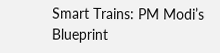Smart Trains: PM Modi’s Blueprint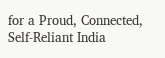for a Proud, Connected, Self-Reliant India